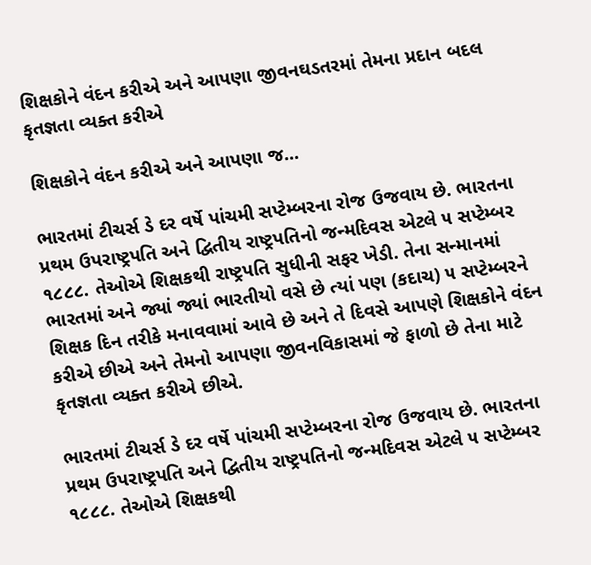શિક્ષકોને વંદન કરીએ અને આપણા જીવનઘડતરમાં તેમના પ્રદાન બદલ કૃતજ્ઞતા વ્યક્ત કરીએ

શિક્ષકોને વંદન કરીએ અને આપણા જ...

ભારતમાં ટીચર્સ ડે દર વર્ષે પાંચમી સપ્ટેમ્બરના રોજ ઉજવાય છે. ભારતના પ્રથમ ઉપરાષ્ટ્રપતિ અને દ્વિતીય રાષ્ટ્રપતિનો જન્મદિવસ એટલે ૫ સપ્ટેમ્બર ૧૮૮૮. તેઓએ શિક્ષકથી રાષ્ટ્રપતિ સુધીની સફર ખેડી. તેના સન્માનમાં ભારતમાં અને જ્યાં જ્યાં ભારતીયો વસે છે ત્યાં પણ (કદાચ) ૫ સપ્ટેમ્બરને શિક્ષક દિન તરીકે મનાવવામાં આવે છે અને તે દિવસે આપણે શિક્ષકોને વંદન કરીએ છીએ અને તેમનો આપણા જીવનવિકાસમાં જે ફાળો છે તેના માટે કૃતજ્ઞતા વ્યક્ત કરીએ છીએ.

ભારતમાં ટીચર્સ ડે દર વર્ષે પાંચમી સપ્ટેમ્બરના રોજ ઉજવાય છે. ભારતના પ્રથમ ઉપરાષ્ટ્રપતિ અને દ્વિતીય રાષ્ટ્રપતિનો જન્મદિવસ એટલે ૫ સપ્ટેમ્બર ૧૮૮૮. તેઓએ શિક્ષકથી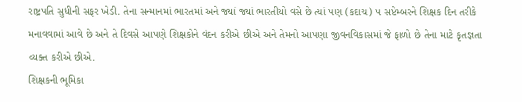રાષ્ટ્રપતિ સુધીની સફર ખેડી. તેના સન્માનમાં ભારતમાં અને જ્યાં જ્યાં ભારતીયો વસે છે ત્યાં પણ (કદાચ) ૫ સપ્ટેમ્બરને શિક્ષક દિન તરીકે મનાવવામાં આવે છે અને તે દિવસે આપણે શિક્ષકોને વંદન કરીએ છીએ અને તેમનો આપણા જીવનવિકાસમાં જે ફાળો છે તેના માટે કૃતજ્ઞતા વ્યક્ત કરીએ છીએ.
શિક્ષકની ભૂમિકા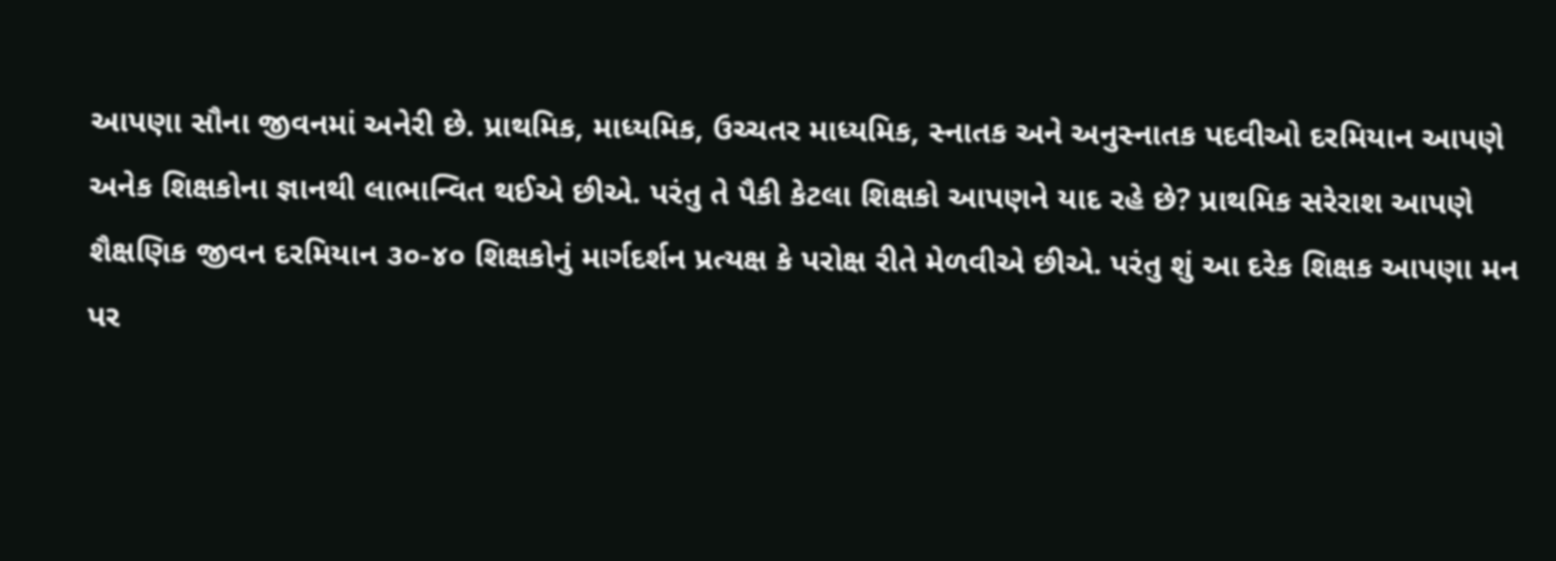આપણા સૌના જીવનમાં અનેરી છે. પ્રાથમિક, માધ્યમિક, ઉચ્ચતર માધ્યમિક, સ્નાતક અને અનુસ્નાતક પદવીઓ દરમિયાન આપણે અનેક શિક્ષકોના જ્ઞાનથી લાભાન્વિત થઈએ છીએ. પરંતુ તે પૈકી કેટલા શિક્ષકો આપણને યાદ રહે છે? પ્રાથમિક સરેરાશ આપણે શૈક્ષણિક જીવન દરમિયાન ૩૦-૪૦ શિક્ષકોનું માર્ગદર્શન પ્રત્યક્ષ કે પરોક્ષ રીતે મેળવીએ છીએ. પરંતુ શું આ દરેક શિક્ષક આપણા મન પર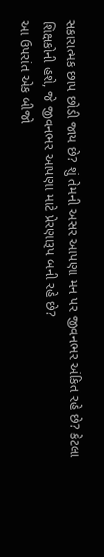સકારાત્મક છાપ છોડી જાય છે? શું તેમની અસર આપણા મન પર જીવનભર અંકિત રહે છે? કેટલા શિક્ષકોની હશે, જે જીવનભર આપણા માટે પ્રેરણારૂપ બની રહે છે?
આ ઉપરાંત એક બીજો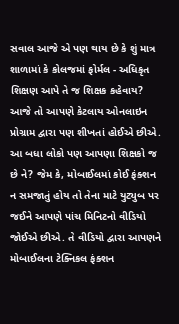સવાલ આજે એ પણ થાય છે કે શું માત્ર શાળામાં કે કોલજમાં ફોર્મલ - અધિકૃત શિક્ષણ આપે તે જ શિક્ષક કહેવાય? આજે તો આપણે કેટલાય ઓનલાઇન પ્રોગ્રામ દ્વારા પણ શીખતાં હોઈએ છીએ. આ બધા લોકો પણ આપણા શિક્ષકો જ છે ને? જેમ કે, મોબાઈલમાં કોઈ ફંક્શન ન સમજાતું હોય તો તેના માટે યુટ્યુબ પર જઈને આપણે પાંચ મિનિટનો વીડિયો જોઈએ છીએ. તે વીડિયો દ્વારા આપણને મોબાઈલના ટેક્નિકલ ફંક્શન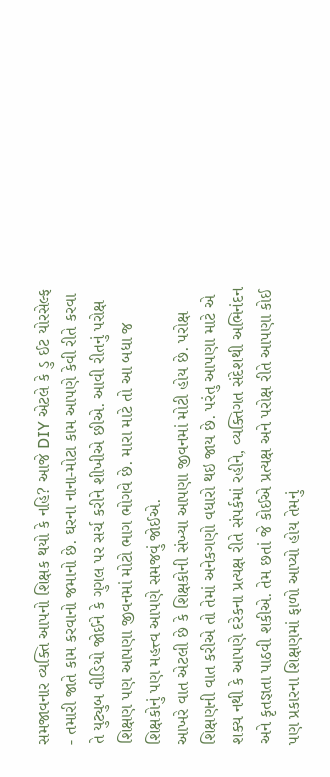સમજાવનાર વ્યક્તિ આપનો શિક્ષક થયો કે નહિ? આજે DIY એટલે કે ડુ ઈટ યોરસેલ્ફ - તમારી જાતે કામ કરવાનો જમાનો છે. ઘરના નાના-મોટા કામ આપણે કેવી રીતે કરવા તે યુટ્યુબ વીડિયો જોઈને કે ગુગલ પર સર્ચ કરીને શીખીએ છીએ. આવી રીતનું પરોક્ષ શિક્ષણ પણ આપણા જીવનમાં મોટો ભાગ ભોગવે છે. મારા માટે તો આ બધા જ શિક્ષકોનું પણ મહત્ત્વ આપણે સમજવું જોઈએ.
આખરે વાત એટલી છે કે શિક્ષકોની સંખ્યા આપણા જીવનમાં મોટી હોય છે. પરોક્ષ શિક્ષણની વાત કરીએ તો તેમાં અનેકગણો વધારો થઇ જાય છે. પરંતુ આપણા માટે એ શક્ય નથી કે આપણે દરેકના પ્રત્યક્ષ રીતે સંપર્કમાં રહીને, વ્યક્તિગત સંદેશથી અભિનંદન અને કૃતજ્ઞતા પાઠવી શકીએ. તેમ છતાં જે કોઈએ પ્રત્યક્ષ અને પરોક્ષ રીતે આપણા કોઈ પણ પ્રકારના શિક્ષણમાં ફાળો આપ્યો હોય તેમનું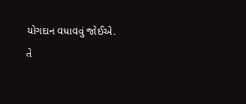યોગદાન વધાવવું જોઈએ.
તે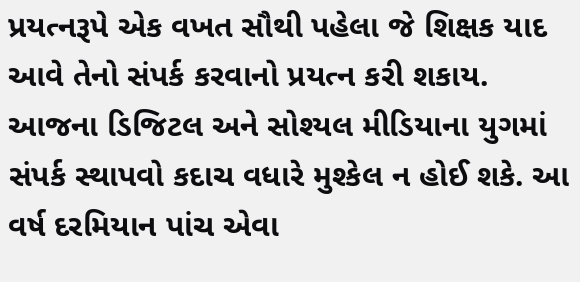પ્રયત્નરૂપે એક વખત સૌથી પહેલા જે શિક્ષક યાદ આવે તેનો સંપર્ક કરવાનો પ્રયત્ન કરી શકાય. આજના ડિજિટલ અને સોશ્યલ મીડિયાના યુગમાં સંપર્ક સ્થાપવો કદાચ વધારે મુશ્કેલ ન હોઈ શકે. આ વર્ષ દરમિયાન પાંચ એવા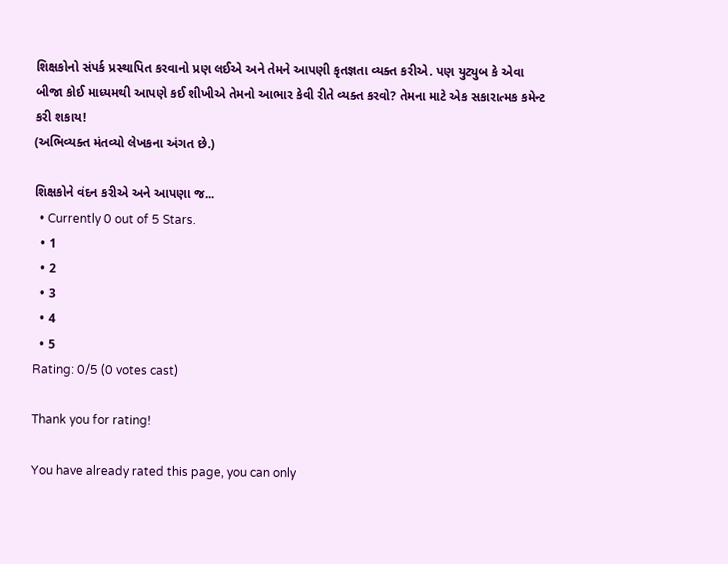શિક્ષકોનો સંપર્ક પ્રસ્થાપિત કરવાનો પ્રણ લઈએ અને તેમને આપણી કૃતજ્ઞતા વ્યક્ત કરીએ. પણ યુટ્યુબ કે એવા બીજા કોઈ માધ્યમથી આપણે કઈ શીખીએ તેમનો આભાર કેવી રીતે વ્યક્ત કરવો? તેમના માટે એક સકારાત્મક કમેન્ટ કરી શકાય!
(અભિવ્યક્ત મંતવ્યો લેખકના અંગત છે.)

શિક્ષકોને વંદન કરીએ અને આપણા જ...
  • Currently 0 out of 5 Stars.
  • 1
  • 2
  • 3
  • 4
  • 5
Rating: 0/5 (0 votes cast)

Thank you for rating!

You have already rated this page, you can only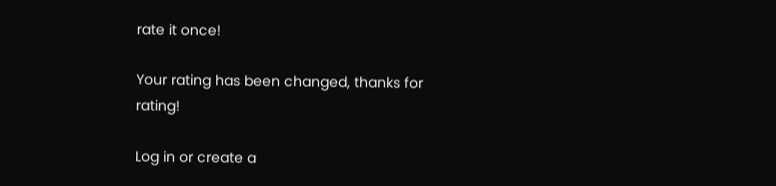rate it once!

Your rating has been changed, thanks for rating!

Log in or create a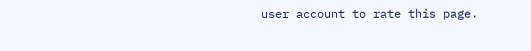user account to rate this page.